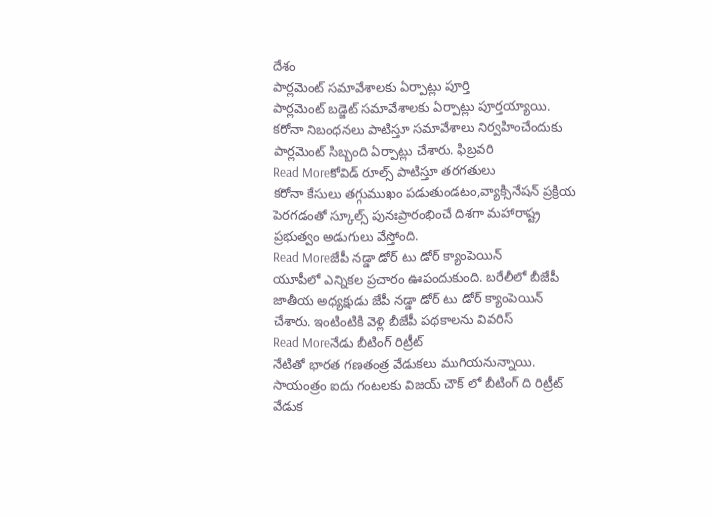దేశం
పార్లమెంట్ సమావేశాలకు ఏర్పాట్లు పూర్తి
పార్లమెంట్ బడ్జెట్ సమావేశాలకు ఏర్పాట్లు పూర్తయ్యాయి. కరోనా నిబంధనలు పాటిస్తూ సమావేశాలు నిర్వహించేందుకు పార్లమెంట్ సిబ్బంది ఏర్పాట్లు చేశారు. ఫిబ్రవరి
Read Moreకోవిడ్ రూల్స్ పాటిస్తూ తరగతులు
కరోనా కేసులు తగ్గుముఖం పడుతుండటం,వ్యాక్సినేషన్ ప్రక్రియ పెరగడంతో స్కూల్స్ పునఃప్రారంభించే దిశగా మహారాష్ట్ర ప్రభుత్వం అడుగులు వేస్తోంది.
Read Moreజేపీ నడ్డా డోర్ టు డోర్ క్యాంపెయిన్
యూపీలో ఎన్నికల ప్రచారం ఊపందుకుంది. బరేలీలో బీజేపీ జాతీయ అధ్యక్షుడు జేపీ నడ్డా డోర్ టు డోర్ క్యాంపెయిన్ చేశారు. ఇంటింటికి వెళ్లి బీజేపీ పథకాలను వివరిస్
Read Moreనేడు బీటింగ్ రిట్రీట్
నేటితో భారత గణతంత్ర వేడుకలు ముగియనున్నాయి. సాయంత్రం ఐదు గంటలకు విజయ్ చౌక్ లో బీటింగ్ ది రిట్రీట్ వేడుక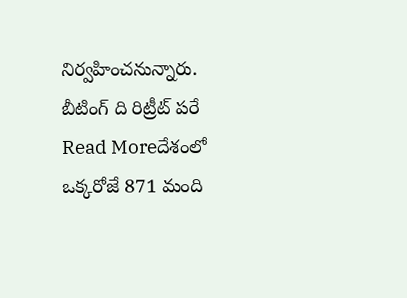నిర్వహించనున్నారు. బీటింగ్ ది రిట్రీట్ పరే
Read Moreదేశంలో ఒక్కరోజే 871 మంది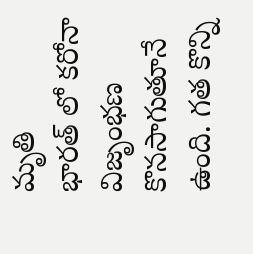మృతి
భారత్ లో కరోనా విజృంభణ కొనసాగుతూనే ఉంది. గత కొన్ని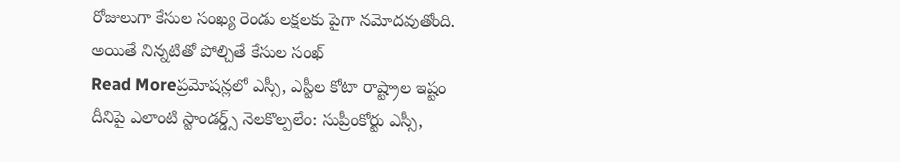రోజులుగా కేసుల సంఖ్య రెండు లక్షలకు పైగా నమోదవుతోంది. అయితే నిన్నటితో పోల్చితే కేసుల సంఖ్
Read Moreప్రమోషన్లలో ఎస్సీ, ఎస్టీల కోటా రాష్ట్రాల ఇష్టం
దీనిపై ఎలాంటి స్టాండర్డ్స్ నెలకొల్పలేం: సుప్రీంకోర్టు ఎస్సీ,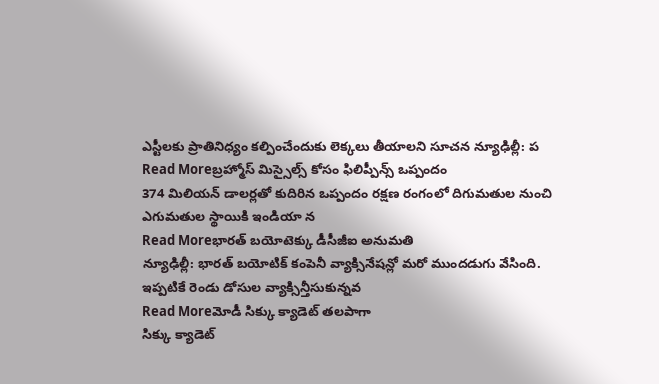ఎస్టీలకు ప్రాతినిధ్యం కల్పించేందుకు లెక్కలు తీయాలని సూచన న్యూఢిల్లీ: ప
Read Moreబ్రహ్మోస్ మిస్సైల్స్ కోసం ఫిలిప్పీన్స్ ఒప్పందం
374 మిలియన్ డాలర్లతో కుదిరిన ఒప్పందం రక్షణ రంగంలో దిగుమతుల నుంచి ఎగుమతుల స్థాయికి ఇండియా న
Read Moreభారత్ బయోటెక్కు డీసీజీఐ అనుమతి
న్యూఢిల్లీ: భారత్ బయోటిక్ కంపెనీ వ్యాక్సినేషన్లో మరో ముందడుగు వేసింది. ఇప్పటికే రెండు డోసుల వ్యాక్సిన్తీసుకున్నవ
Read Moreమోడీ సిక్కు క్యాడెట్ తలపాగా
సిక్కు క్యాడెట్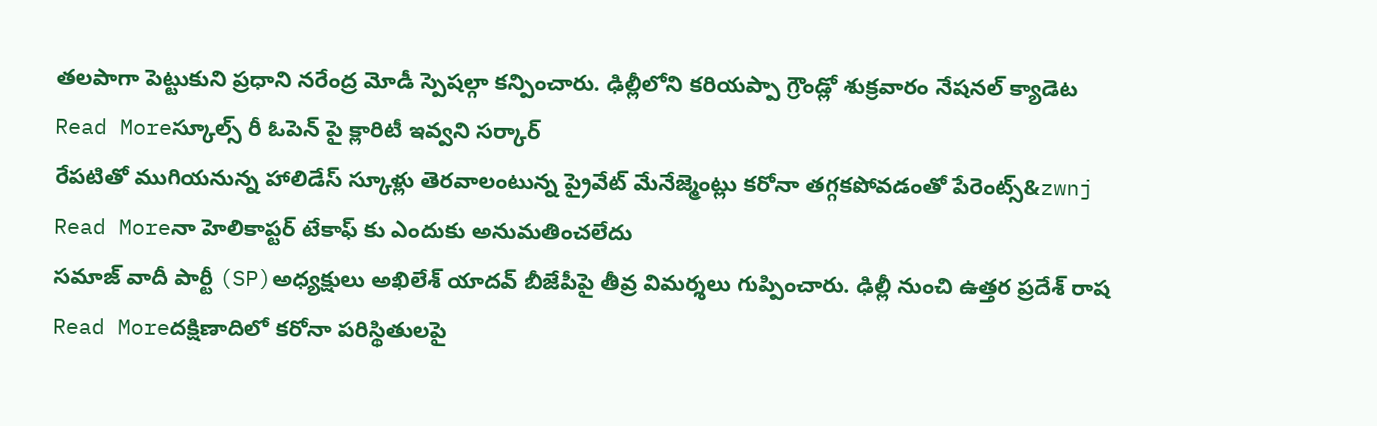తలపాగా పెట్టుకుని ప్రధాని నరేంద్ర మోడీ స్పెషల్గా కన్పించారు. ఢిల్లీలోని కరియప్పా గ్రౌండ్లో శుక్రవారం నేషనల్ క్యాడెట
Read Moreస్కూల్స్ రీ ఓపెన్ పై క్లారిటీ ఇవ్వని సర్కార్
రేపటితో ముగియనున్న హాలిడేస్ స్కూళ్లు తెరవాలంటున్న ప్రైవేట్ మేనేజ్మెంట్లు కరోనా తగ్గకపోవడంతో పేరెంట్స్&zwnj
Read Moreనా హెలికాప్టర్ టేకాఫ్ కు ఎందుకు అనుమతించలేదు
సమాజ్ వాదీ పార్టీ (SP)అధ్యక్షులు అఖిలేశ్ యాదవ్ బీజేపీపై తీవ్ర విమర్శలు గుప్పించారు. ఢిల్లీ నుంచి ఉత్తర ప్రదేశ్ రాష
Read Moreదక్షిణాదిలో కరోనా పరిస్థితులపై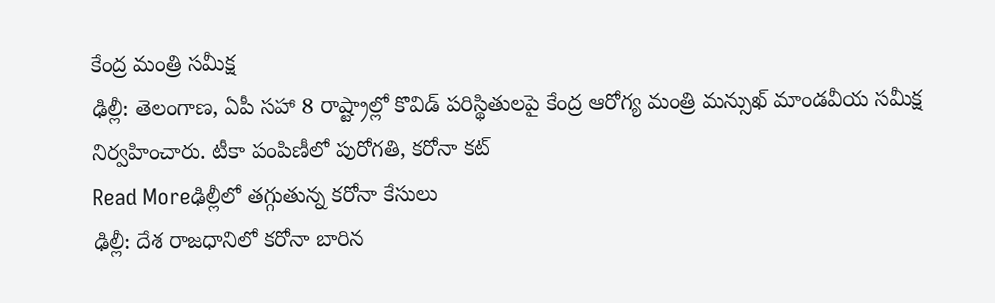కేంద్ర మంత్రి సమీక్ష
ఢిల్లీ: తెలంగాణ, ఏపీ సహా 8 రాష్ట్రాల్లో కొవిడ్ పరిస్థితులపై కేంద్ర ఆరోగ్య మంత్రి మన్సుఖ్ మాండవీయ సమీక్ష నిర్వహించారు. టీకా పంపిణీలో పురోగతి, కరోనా కట్
Read Moreఢిల్లీలో తగ్గుతున్న కరోనా కేసులు
ఢిల్లీ: దేశ రాజధానిలో కరోనా బారిన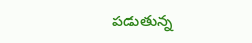పడుతున్న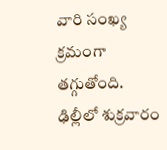వారి సంఖ్య క్రమంగా తగ్గుతోంది. ఢిల్లీలో శుక్రవారం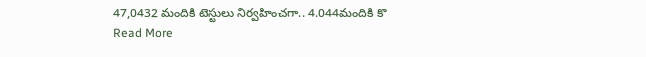47,0432 మందికి టెస్టులు నిర్వహించగా.. 4.044మందికి కొ
Read More